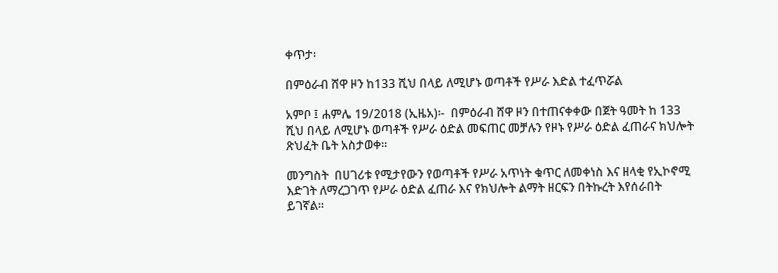ቀጥታ፡

በምዕራብ ሸዋ ዞን ከ133 ሺህ በላይ ለሚሆኑ ወጣቶች የሥራ እድል ተፈጥሯል

አምቦ ፤ ሐምሌ 19/2018 (ኢዜአ)፡-  በምዕራብ ሸዋ ዞን በተጠናቀቀው በጀት ዓመት ከ 133 ሺህ በላይ ለሚሆኑ ወጣቶች የሥራ ዕድል መፍጠር መቻሉን የዞኑ የሥራ ዕድል ፈጠራና ክህሎት ጽህፈት ቤት አስታወቀ።

መንግስት  በሀገሪቱ የሚታየውን የወጣቶች የሥራ አጥነት ቁጥር ለመቀነስ እና ዘላቂ የኢኮኖሚ እድገት ለማረጋገጥ የሥራ ዕድል ፈጠራ እና የክህሎት ልማት ዘርፍን በትኩረት እየሰራበት ይገኛል።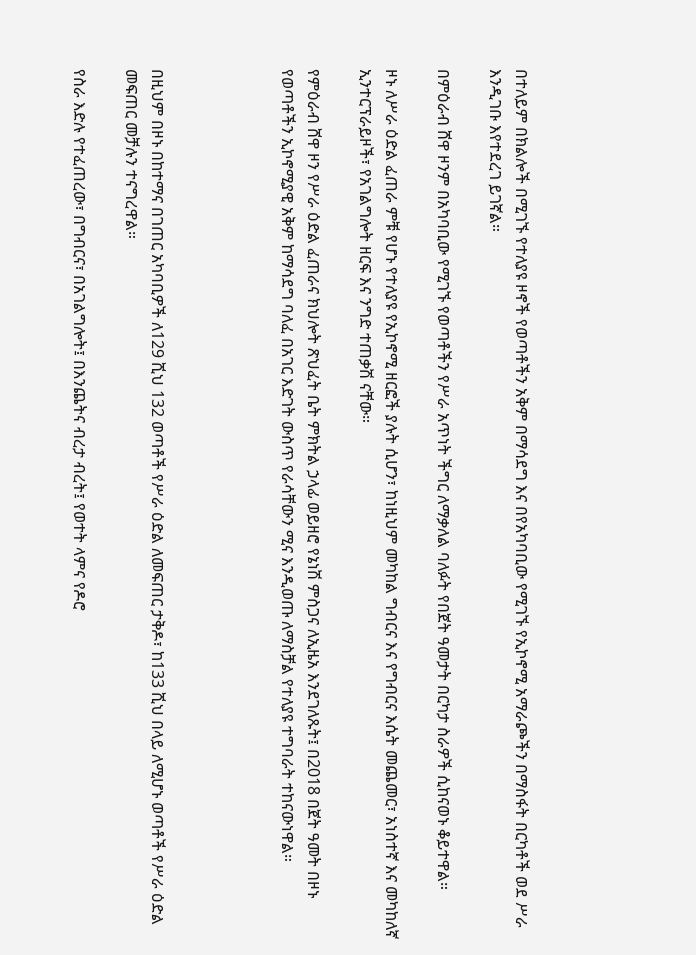በተለይም በክልሎች በሚገኙ የተለያዩ ዞኖች የወጣቶችን አቅም በማሳደግ እና በየአካባቢው የሚገኙ የኢኮኖሚ አማራጮችን በማስፋት በርካቶች ወደ ሥራ እንዲገቡ እየተደረገ ይገኛል።

በምዕራብ ሸዋ ዞንም በአካባቢው የሚገኙ የወጣቶችን የሥራ አጥነት ችግር ለማቃለል ባለፉት የበጀት ዓመታት በርካታ ስራዎች ሲከናወኑ ቆይተዋል።

ዞኑ ለሥራ ዕድል ፈጠራ ምቹ የሆኑ የተለያዩ የኢኮኖሚ ዘርፎች ያሉት ሲሆን፣ ከነዚህም መካከል ግብርና እና የግብርና እሴት መጨመር፣ አነስተኛ እና መካከለኛ ኢንተርፕራይዞች፣ የአገልግሎት ዘርፍ እና ንግድ ተጠቃሽ ናቸው።

የምዕራብ ሸዋ ዞን የሥራ ዕድል ፈጠራና ክህሎት ጽህፈት ቤት ምክትል ኃላፊ ወይዘሮ የኔነሽ ምስጋና ለኢዜአ እንደገለጹት፤ በ2018 በጀት ዓመት በዞኑ የወጣቶችን ኢኮኖሚያዊ አቅም ከማሳደግ ባለፈ በአገር እድገት ውስጥ የራሳቸውን ሚና እንዲወጡ ለማስቻል የተለያዩ ተግባራት ተከናውነዋል።




በዚህም በዞኑ በከተማና በገጠር አካባቢዎች ለ129 ሺህ 132 ወጣቶች የሥራ ዕድል ለመፍጠር ታቅዶ፣ ከ133 ሺህ በላይ ለሚሆኑ ወጣቶች የሥራ ዕድል መፍጠር መቻሉን ተናግረዋል።

የስራ እድሉ የተፈጠረው፣ በግብርና፣ በአገልግሎት፤ በእንጨትና ብረታ ብረት፤ የወተት ላምና የዶሮ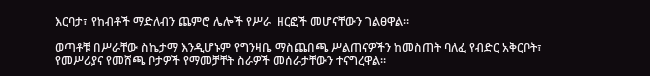እርባታ፣ የከብቶች ማድለብን ጨምሮ ሌሎች የሥራ  ዘርፎች መሆናቸውን ገልፀዋል።

ወጣቶቹ በሥራቸው ስኬታማ እንዲሆኑም የግንዛቤ ማስጨበጫ ሥልጠናዎችን ከመስጠት ባለፈ የብድር አቅርቦት፣ የመሥሪያና የመሸጫ ቦታዎች የማመቻቸት ስራዎች መሰራታቸውን ተናግረዋል።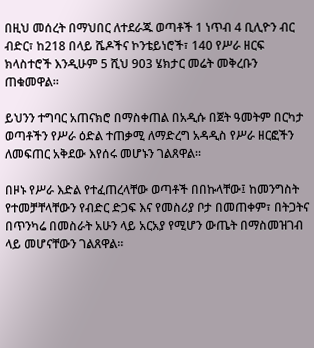በዚህ መሰረት በማህበር ለተደራጁ ወጣቶች 1 ነጥብ 4 ቢሊዮን ብር ብድር፣ ከ218 በላይ ሼዶችና ኮንቴይነሮች፣ 140 የሥራ ዘርፍ ክላስተሮች እንዲሁም 5 ሺህ 903 ሄክታር መሬት መቅረቡን ጠቁመዋል።

ይህንን ተግባር አጠናክሮ በማስቀጠል በአዲሱ በጀት ዓመትም በርካታ ወጣቶችን የሥራ ዕድል ተጠቃሚ ለማድረግ አዳዲስ የሥራ ዘርፎችን ለመፍጠር አቅደው እየሰሩ መሆኑን ገልጸዋል።

በዞኑ የሥራ እድል የተፈጠረላቸው ወጣቶች በበኩላቸው፤ ከመንግስት የተመቻቸላቸውን የብድር ድጋፍ እና የመስሪያ ቦታ በመጠቀም፣ በትጋትና በጥንካሬ በመስራት አሁን ላይ አርአያ የሚሆን ውጤት በማስመዝገብ ላይ መሆናቸውን ገልጸዋል።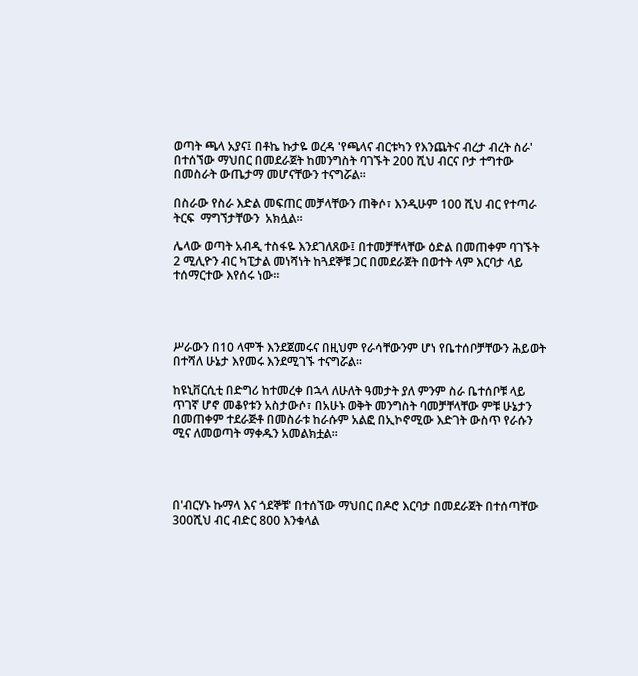ወጣት ጫላ አያና፤ በቶኬ ኩታዬ ወረዳ 'የጫላና ብርቱካን የእንጨትና ብረታ ብረት ስራ' በተሰኘው ማህበር በመደራጀት ከመንግስት ባገኙት 200 ሺህ ብርና ቦታ ተግተው በመስራት ውጤታማ መሆናቸውን ተናግሯል።

በስራው የስራ እድል መፍጠር መቻላቸውን ጠቅሶ፣ እንዲሁም 100 ሺህ ብር የተጣራ ትርፍ  ማግኘታቸውን  አክሏል።

ሌላው ወጣት አብዲ ተስፋዬ እንደገለጸው፤ በተመቻቸላቸው ዕድል በመጠቀም ባገኙት 2 ሚሊዮን ብር ካፒታል መነሻነት ከጓደኞቹ ጋር በመደራጀት በወተት ላም እርባታ ላይ ተሰማርተው እየሰሩ ነው።




ሥራውን በ10 ላሞች እንደጀመሩና በዚህም የራሳቸውንም ሆነ የቤተሰቦቻቸውን ሕይወት በተሻለ ሁኔታ እየመሩ እንደሚገኙ ተናግሯል።

ከዩኒቨርሲቲ በድግሪ ከተመረቀ በኋላ ለሁለት ዓመታት ያለ ምንም ስራ ቤተሰቦቹ ላይ ጥገኛ ሆኖ መቆየቱን አስታውሶ፣ በአሁኑ ወቅት መንግስት ባመቻቸላቸው ምቹ ሁኔታን በመጠቀም ተደራጅቶ በመስራቱ ከራሱም አልፎ በኢኮኖሚው እድገት ውስጥ የራሱን ሚና ለመወጣት ማቀዱን አመልክቷል።




በ'ብርሃኑ ኩማላ እና ጎደኞቹ' በተሰኘው ማህበር በዶሮ እርባታ በመደራጀት በተሰጣቸው 300ሺህ ብር ብድር 800 እንቁላል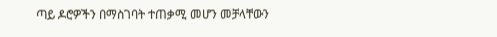ጣይ ዶሮዎችን በማስገባት ተጠቃሚ መሆን መቻላቸውን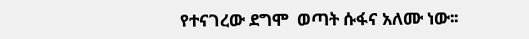የተናገረው ደግሞ  ወጣት ሱፋና አለሙ ነው፡፡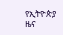የኢትዮጵያ ዜና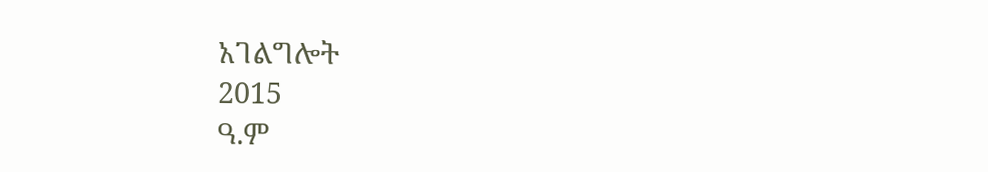አገልግሎት
2015
ዓ.ም